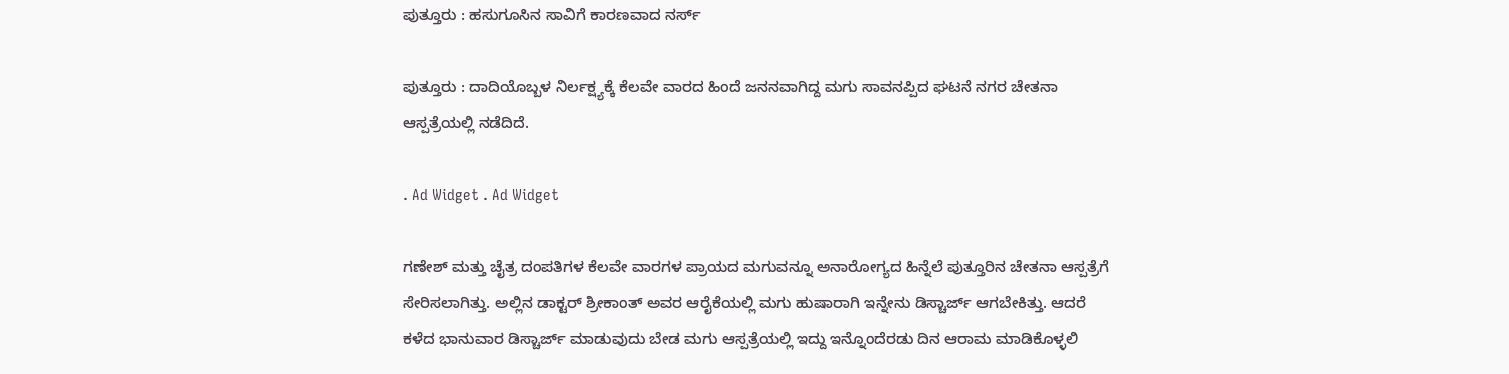ಪುತ್ತೂರು : ಹಸುಗೂಸಿನ ಸಾವಿಗೆ ಕಾರಣವಾದ ನರ್ಸ್

ಪುತ್ತೂರು : ದಾದಿಯೊಬ್ಬಳ ನಿರ್ಲಕ್ಷ್ಯಕ್ಕೆ ಕೆಲವೇ ವಾರದ ಹಿಂದೆ ಜನನವಾಗಿದ್ದ ಮಗು ಸಾವನಪ್ಪಿದ ಘಟನೆ ನಗರ ಚೇತನಾ ಆಸ್ಪತ್ರೆಯಲ್ಲಿ ನಡೆದಿದೆ.

. Ad Widget . Ad Widget

ಗಣೇಶ್ ಮತ್ತು ಚೈತ್ರ ದಂಪತಿಗಳ ಕೆಲವೇ ವಾರಗಳ ಪ್ರಾಯದ ಮಗುವನ್ನೂ ಅನಾರೋಗ್ಯದ ಹಿನ್ನೆಲೆ ಪುತ್ತೂರಿನ ಚೇತನಾ ಆಸ್ಪತ್ರೆಗೆ ಸೇರಿಸಲಾಗಿತ್ತು. ಅಲ್ಲಿನ ಡಾಕ್ಟರ್ ಶ್ರೀಕಾಂತ್ ಅವರ ಆರೈಕೆಯಲ್ಲಿ ಮಗು ಹುಷಾರಾಗಿ ಇನ್ನೇನು ಡಿಸ್ಚಾರ್ಜ್ ಆಗಬೇಕಿತ್ತು. ಆದರೆ ಕಳೆದ ಭಾನುವಾರ ಡಿಸ್ಚಾರ್ಜ್ ಮಾಡುವುದು ಬೇಡ ಮಗು ಆಸ್ಪತ್ರೆಯಲ್ಲಿ ಇದ್ದು ಇನ್ನೊಂದೆರಡು ದಿನ ಆರಾಮ ಮಾಡಿಕೊಳ್ಳಲಿ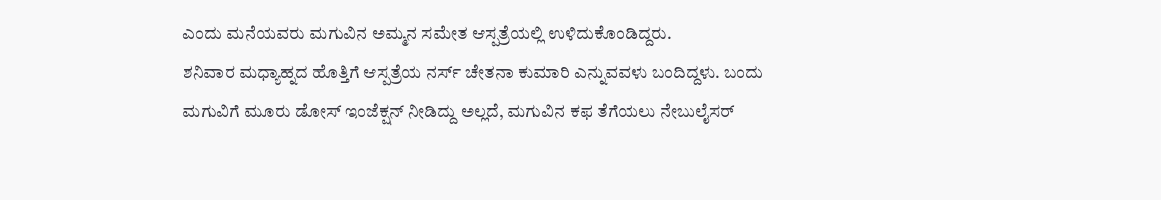ಎಂದು ಮನೆಯವರು ಮಗುವಿನ ಅಮ್ಮನ ಸಮೇತ ಆಸ್ಪತ್ರೆಯಲ್ಲಿ ಉಳಿದುಕೊಂಡಿದ್ದರು.
ಶನಿವಾರ ಮಧ್ಯಾಹ್ನದ ಹೊತ್ತಿಗೆ ಆಸ್ಪತ್ರೆಯ ನರ್ಸ್ ಚೇತನಾ ಕುಮಾರಿ ಎನ್ನುವವಳು ಬಂದಿದ್ದಳು. ಬಂದು ಮಗುವಿಗೆ ಮೂರು ಡೋಸ್ ಇಂಜೆಕ್ಷನ್ ನೀಡಿದ್ದು ಅಲ್ಲದೆ, ಮಗುವಿನ ಕಫ ತೆಗೆಯಲು ನೇಬುಲೈಸರ್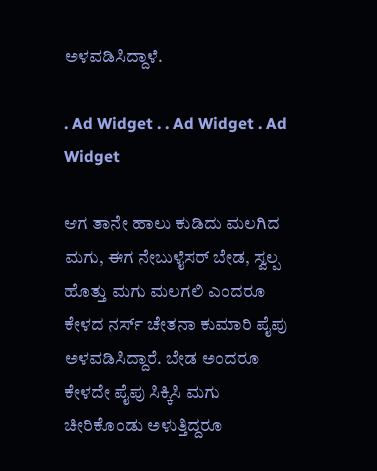ಅಳವಡಿಸಿದ್ದಾಳೆ.

. Ad Widget . . Ad Widget . Ad Widget

ಆಗ ತಾನೇ ಹಾಲು ಕುಡಿದು ಮಲಗಿದ ಮಗು, ಈಗ ನೇಬುಳೈಸರ್ ಬೇಡ, ಸ್ವಲ್ಪ ಹೊತ್ತು ಮಗು ಮಲಗಲಿ ಎಂದರೂ ಕೇಳದ ನರ್ಸ್ ಚೇತನಾ ಕುಮಾರಿ ಪೈಪು ಅಳವಡಿಸಿದ್ದಾರೆ. ಬೇಡ ಅಂದರೂ ಕೇಳದೇ ಪೈಪು ಸಿಕ್ಕಿಸಿ ಮಗು ಚೀರಿಕೊಂಡು ಅಳುತ್ತಿದ್ದರೂ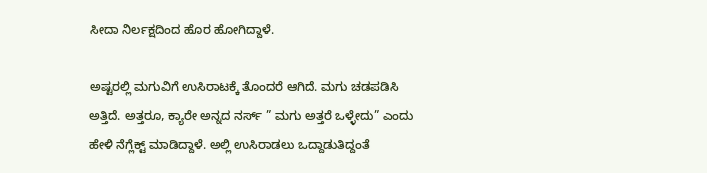ಸೀದಾ ನಿರ್ಲಕ್ಷದಿಂದ ಹೊರ ಹೋಗಿದ್ದಾಳೆ.

ಅಷ್ಟರಲ್ಲಿ ಮಗುವಿಗೆ ಉಸಿರಾಟಕ್ಕೆ ತೊಂದರೆ ಆಗಿದೆ. ಮಗು ಚಡಪಡಿಸಿ ಅತ್ತಿದೆ. ಅತ್ತರೂ, ಕ್ಯಾರೇ ಅನ್ನದ ನರ್ಸ್ ” ಮಗು ಅತ್ತರೆ ಒಳ್ಳೇದು” ಎಂದು ಹೇಳಿ ನೆಗ್ಲೆಕ್ಟ್ ಮಾಡಿದ್ದಾಳೆ. ಅಲ್ಲಿ ಉಸಿರಾಡಲು ಒದ್ದಾಡುತಿದ್ದಂತೆ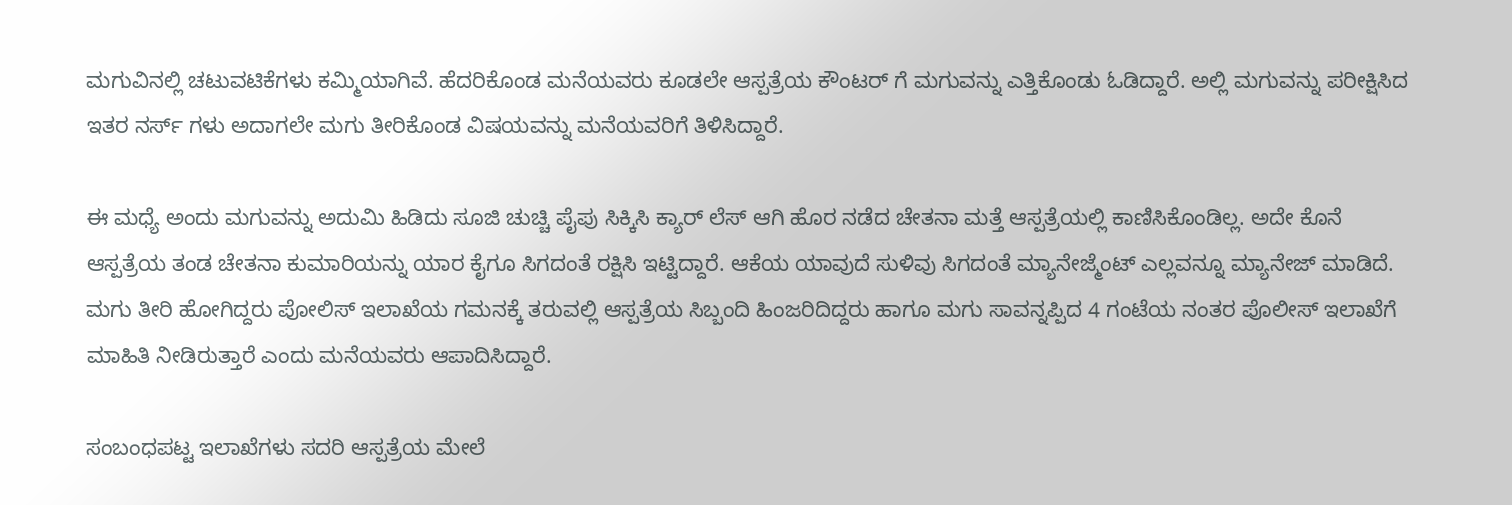ಮಗುವಿನಲ್ಲಿ ಚಟುವಟಿಕೆಗಳು ಕಮ್ಮಿಯಾಗಿವೆ. ಹೆದರಿಕೊಂಡ ಮನೆಯವರು ಕೂಡಲೇ ಆಸ್ಪತ್ರೆಯ ಕೌಂಟರ್ ಗೆ ಮಗುವನ್ನು ಎತ್ತಿಕೊಂಡು ಓಡಿದ್ದಾರೆ. ಅಲ್ಲಿ ಮಗುವನ್ನು ಪರೀಕ್ಷಿಸಿದ ಇತರ ನರ್ಸ್ ಗಳು ಅದಾಗಲೇ ಮಗು ತೀರಿಕೊಂಡ ವಿಷಯವನ್ನು ಮನೆಯವರಿಗೆ ತಿಳಿಸಿದ್ದಾರೆ.

ಈ ಮಧ್ಯೆ ಅಂದು ಮಗುವನ್ನು ಅದುಮಿ ಹಿಡಿದು ಸೂಜಿ ಚುಚ್ಚಿ ಪೈಪು ಸಿಕ್ಕಿಸಿ ಕ್ಯಾರ್ ಲೆಸ್ ಆಗಿ ಹೊರ ನಡೆದ ಚೇತನಾ ಮತ್ತೆ ಆಸ್ಪತ್ರೆಯಲ್ಲಿ ಕಾಣಿಸಿಕೊಂಡಿಲ್ಲ. ಅದೇ ಕೊನೆ ಆಸ್ಪತ್ರೆಯ ತಂಡ ಚೇತನಾ ಕುಮಾರಿಯನ್ನು ಯಾರ ಕೈಗೂ ಸಿಗದಂತೆ ರಕ್ಷಿಸಿ ಇಟ್ಟಿದ್ದಾರೆ. ಆಕೆಯ ಯಾವುದೆ ಸುಳಿವು ಸಿಗದಂತೆ ಮ್ಯಾನೇಜ್ಮೆಂಟ್ ಎಲ್ಲವನ್ನೂ ಮ್ಯಾನೇಜ್ ಮಾಡಿದೆ.
ಮಗು ತೀರಿ ಹೋಗಿದ್ದರು ಪೋಲಿಸ್ ಇಲಾಖೆಯ ಗಮನಕ್ಕೆ ತರುವಲ್ಲಿ ಆಸ್ಪತ್ರೆಯ ಸಿಬ್ಬಂದಿ ಹಿಂಜರಿದಿದ್ದರು ಹಾಗೂ ಮಗು ಸಾವನ್ನಪ್ಪಿದ 4 ಗಂಟೆಯ ನಂತರ ಪೊಲೀಸ್ ಇಲಾಖೆಗೆ ಮಾಹಿತಿ ನೀಡಿರುತ್ತಾರೆ ಎಂದು ಮನೆಯವರು ಆಪಾದಿಸಿದ್ದಾರೆ.

ಸಂಬಂಧಪಟ್ಟ ಇಲಾಖೆಗಳು ಸದರಿ ಆಸ್ಪತ್ರೆಯ ಮೇಲೆ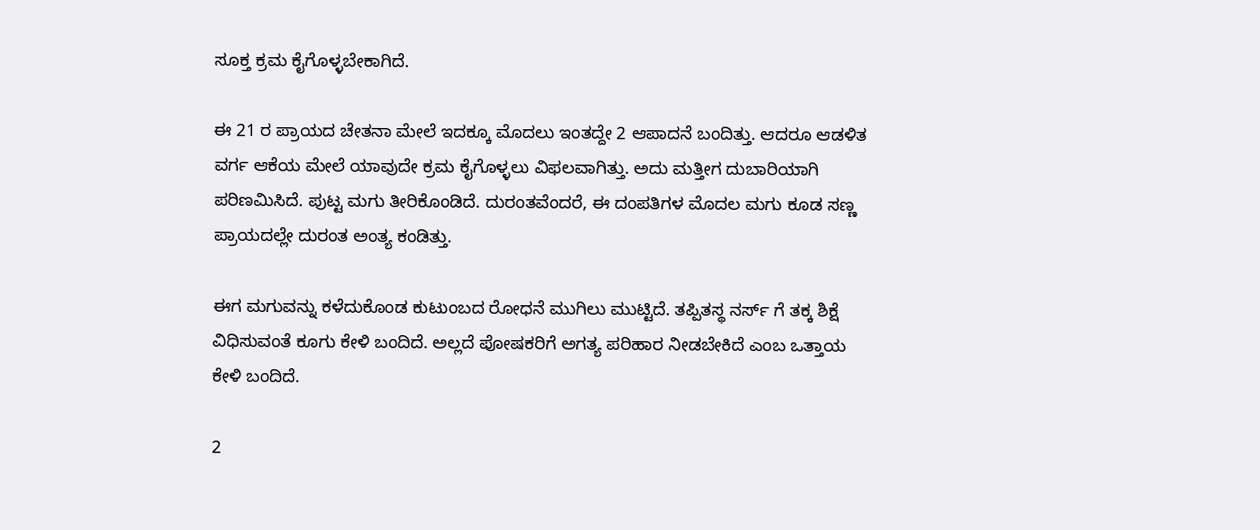ಸೂಕ್ತ ಕ್ರಮ ಕೈಗೊಳ್ಳಬೇಕಾಗಿದೆ.

ಈ 21 ರ ಪ್ರಾಯದ ಚೇತನಾ ಮೇಲೆ ಇದಕ್ಕೂ ಮೊದಲು ಇಂತದ್ದೇ 2 ಆಪಾದನೆ ಬಂದಿತ್ತು. ಆದರೂ ಆಡಳಿತ ವರ್ಗ ಆಕೆಯ ಮೇಲೆ ಯಾವುದೇ ಕ್ರಮ ಕೈಗೊಳ್ಳಲು ವಿಫಲವಾಗಿತ್ತು. ಅದು ಮತ್ತೀಗ ದುಬಾರಿಯಾಗಿ ಪರಿಣಮಿಸಿದೆ. ಪುಟ್ಟ ಮಗು ತೀರಿಕೊಂಡಿದೆ. ದುರಂತವೆಂದರೆ, ಈ ದಂಪತಿಗಳ ಮೊದಲ ಮಗು ಕೂಡ ಸಣ್ಣ ಪ್ರಾಯದಲ್ಲೇ ದುರಂತ ಅಂತ್ಯ ಕಂಡಿತ್ತು.

ಈಗ ಮಗುವನ್ನು ಕಳೆದುಕೊಂಡ ಕುಟುಂಬದ ರೋಧನೆ ಮುಗಿಲು ಮುಟ್ಟಿದೆ. ತಪ್ಪಿತಸ್ಥ ನರ್ಸ್ ಗೆ ತಕ್ಕ ಶಿಕ್ಷೆ ವಿಧಿಸುವಂತೆ ಕೂಗು ಕೇಳಿ ಬಂದಿದೆ. ಅಲ್ಲದೆ ಪೋಷಕರಿಗೆ ಅಗತ್ಯ ಪರಿಹಾರ ನೀಡಬೇಕಿದೆ ಎಂಬ ಒತ್ತಾಯ ಕೇಳಿ ಬಂದಿದೆ.

2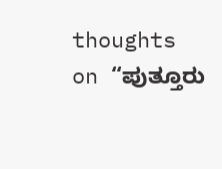thoughts on “ಪುತ್ತೂರು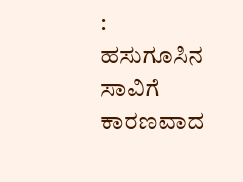: ಹಸುಗೂಸಿನ ಸಾವಿಗೆ ಕಾರಣವಾದ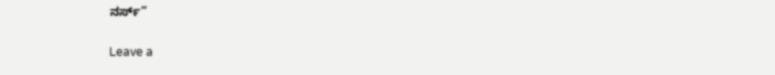ನರ್ಸ್”

Leave a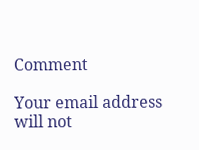Comment

Your email address will not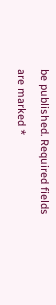be published. Required fields are marked *